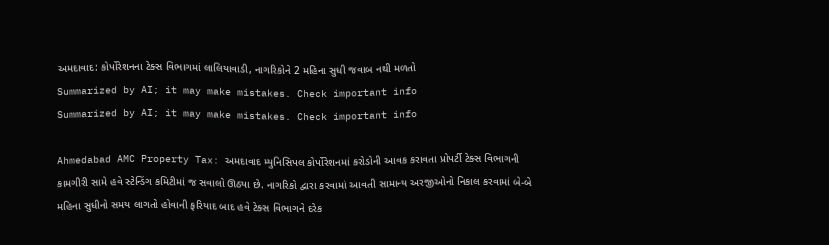અમદાવાદ: કોર્પોરેશનના ટેક્સ વિભાગમાં લાલિયાવાડી, નાગરિકોને 2 મહિના સુધી જવાબ નથી મળતો
Summarized by AI; it may make mistakes. Check important info
Summarized by AI; it may make mistakes. Check important info

Ahmedabad AMC Property Tax: અમદાવાદ મ્યુનિસિપલ કોર્પોરેશનમાં કરોડોની આવક કરાવતા પ્રોપર્ટી ટેક્સ વિભાગની કામગીરી સામે હવે સ્ટેન્ડિંગ કમિટીમાં જ સવાલો ઊઠ્યા છે. નાગરિકો દ્વારા કરવામાં આવતી સામાન્ય અરજીઓનો નિકાલ કરવામાં બે-બે મહિના સુધીનો સમય લાગતો હોવાની ફરિયાદ બાદ હવે ટેક્સ વિભાગને દરેક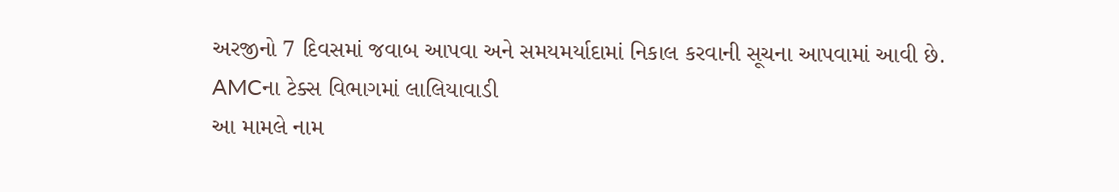અરજીનો 7 દિવસમાં જવાબ આપવા અને સમયમર્યાદામાં નિકાલ કરવાની સૂચના આપવામાં આવી છે.
AMCના ટેક્સ વિભાગમાં લાલિયાવાડી
આ મામલે નામ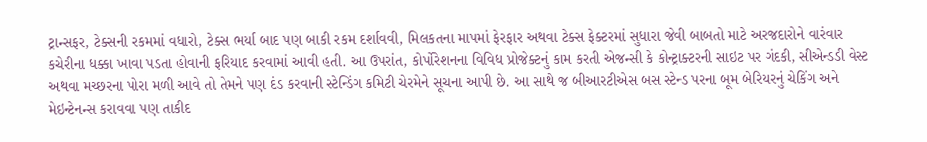ટ્રાન્સફર, ટેક્સની રકમમાં વધારો, ટેક્સ ભર્યા બાદ પણ બાકી રકમ દર્શાવવી, મિલકતના માપમાં ફેરફાર અથવા ટેક્સ ફેક્ટરમાં સુધારા જેવી બાબતો માટે અરજદારોને વારંવાર કચેરીના ધક્કા ખાવા પડતા હોવાની ફરિયાદ કરવામાં આવી હતી. આ ઉપરાંત, કોર્પોરેશનના વિવિધ પ્રોજેક્ટનું કામ કરતી એજન્સી કે કોન્ટ્રાક્ટરની સાઇટ પર ગંદકી, સીએન્ડડી વેસ્ટ અથવા મચ્છરના પોરા મળી આવે તો તેમને પણ દંડ કરવાની સ્ટેન્ડિંગ કમિટી ચેરમેને સૂચના આપી છે. આ સાથે જ બીઆરટીએસ બસ સ્ટેન્ડ પરના બૂમ બેરિયરનું ચેકિંગ અને મેઇન્ટેનન્સ કરાવવા પણ તાકીદ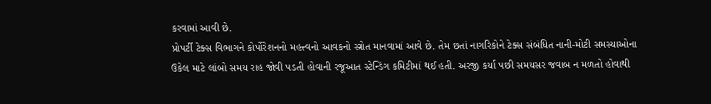કરવામાં આવી છે.
પ્રોપર્ટી ટેક્સ વિભાગને કોર્પોરેશનનો મહત્ત્વનો આવકનો સ્ત્રોત માનવામાં આવે છે. તેમ છતાં નાગરિકોને ટેક્સ સંબંધિત નાની-મોટી સમસ્યાઓના ઉકેલ માટે લાંબો સમય રાહ જોવી પડતી હોવાની રજૂઆત સ્ટેન્ડિંગ કમિટીમાં થઈ હતી. અરજી કર્યા પછી સમયસર જવાબ ન મળતો હોવાથી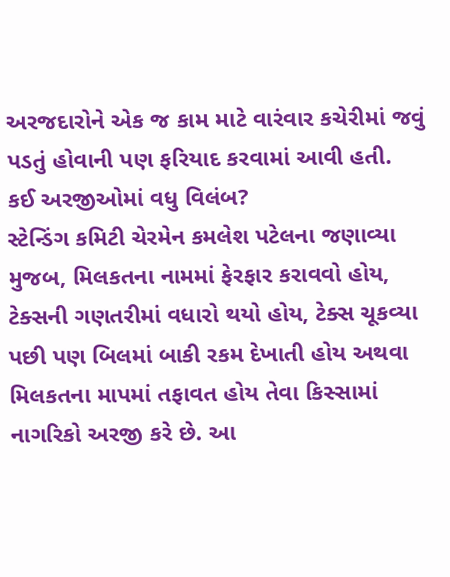અરજદારોને એક જ કામ માટે વારંવાર કચેરીમાં જવું પડતું હોવાની પણ ફરિયાદ કરવામાં આવી હતી.
કઈ અરજીઓમાં વધુ વિલંબ?
સ્ટેન્ડિંગ કમિટી ચેરમેન કમલેશ પટેલના જણાવ્યા મુજબ, મિલકતના નામમાં ફેરફાર કરાવવો હોય, ટેક્સની ગણતરીમાં વધારો થયો હોય, ટેક્સ ચૂકવ્યા પછી પણ બિલમાં બાકી રકમ દેખાતી હોય અથવા મિલકતના માપમાં તફાવત હોય તેવા કિસ્સામાં નાગરિકો અરજી કરે છે. આ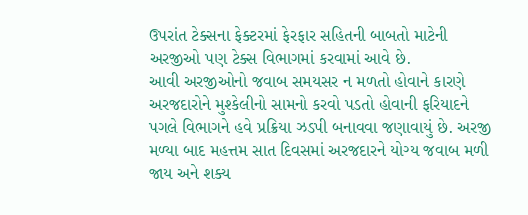ઉપરાંત ટેક્સના ફેક્ટરમાં ફેરફાર સહિતની બાબતો માટેની અરજીઓ પણ ટેક્સ વિભાગમાં કરવામાં આવે છે.
આવી અરજીઓનો જવાબ સમયસર ન મળતો હોવાને કારણે અરજદારોને મુશ્કેલીનો સામનો કરવો પડતો હોવાની ફરિયાદને પગલે વિભાગને હવે પ્રક્રિયા ઝડપી બનાવવા જણાવાયું છે. અરજી મળ્યા બાદ મહત્તમ સાત દિવસમાં અરજદારને યોગ્ય જવાબ મળી જાય અને શક્ય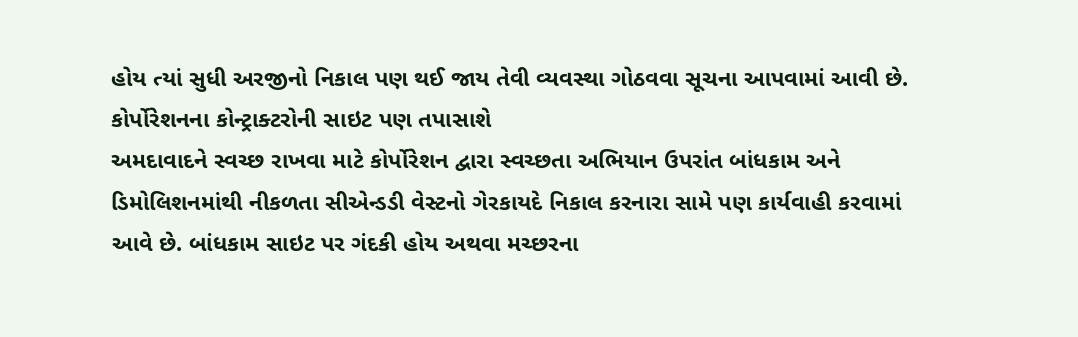હોય ત્યાં સુધી અરજીનો નિકાલ પણ થઈ જાય તેવી વ્યવસ્થા ગોઠવવા સૂચના આપવામાં આવી છે.
કોર્પોરેશનના કોન્ટ્રાક્ટરોની સાઇટ પણ તપાસાશે
અમદાવાદને સ્વચ્છ રાખવા માટે કોર્પોરેશન દ્વારા સ્વચ્છતા અભિયાન ઉપરાંત બાંધકામ અને ડિમોલિશનમાંથી નીકળતા સીએન્ડડી વેસ્ટનો ગેરકાયદે નિકાલ કરનારા સામે પણ કાર્યવાહી કરવામાં આવે છે. બાંધકામ સાઇટ પર ગંદકી હોય અથવા મચ્છરના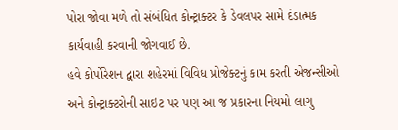પોરા જોવા મળે તો સંબંધિત કોન્ટ્રાક્ટર કે ડેવલપર સામે દંડાત્મક કાર્યવાહી કરવાની જોગવાઈ છે.
હવે કોર્પોરેશન દ્વારા શહેરમાં વિવિધ પ્રોજેક્ટનું કામ કરતી એજન્સીઓ અને કોન્ટ્રાક્ટરોની સાઇટ પર પણ આ જ પ્રકારના નિયમો લાગુ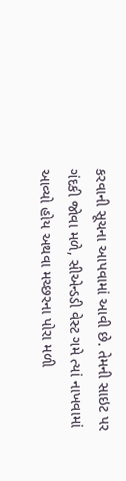કરવાની સૂચના આપવામાં આવી છે. તેમની સાઇટ પર ગંદકી જોવા મળે, સીએન્ડડી વેસ્ટ ગમે ત્યાં નાખવામાં આવ્યો હોય અથવા મચ્છરના પોરા મળી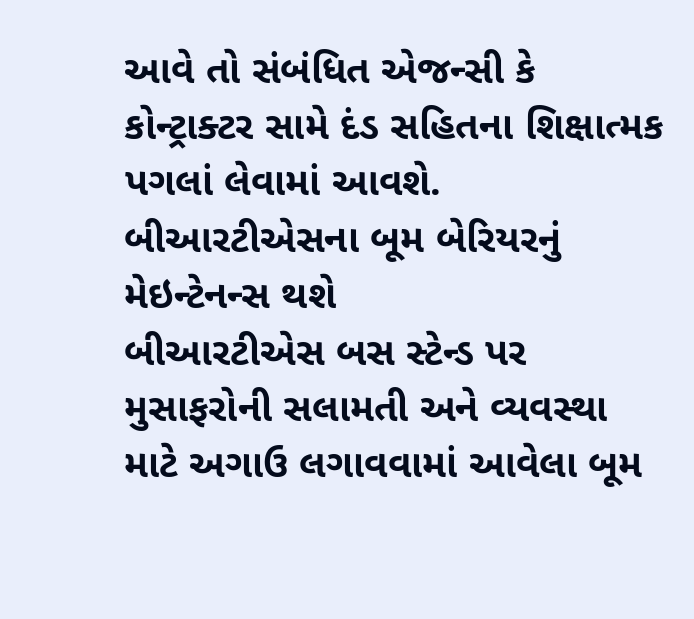આવે તો સંબંધિત એજન્સી કે કોન્ટ્રાક્ટર સામે દંડ સહિતના શિક્ષાત્મક પગલાં લેવામાં આવશે.
બીઆરટીએસના બૂમ બેરિયરનું મેઇન્ટેનન્સ થશે
બીઆરટીએસ બસ સ્ટેન્ડ પર મુસાફરોની સલામતી અને વ્યવસ્થા માટે અગાઉ લગાવવામાં આવેલા બૂમ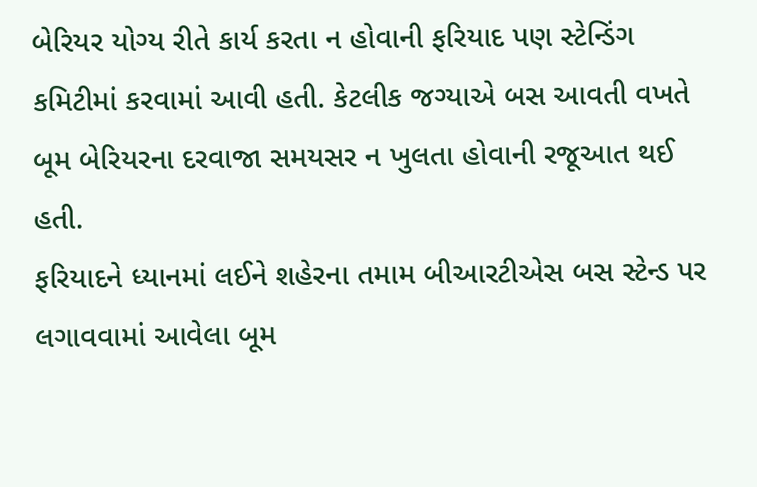બેરિયર યોગ્ય રીતે કાર્ય કરતા ન હોવાની ફરિયાદ પણ સ્ટેન્ડિંગ કમિટીમાં કરવામાં આવી હતી. કેટલીક જગ્યાએ બસ આવતી વખતે બૂમ બેરિયરના દરવાજા સમયસર ન ખુલતા હોવાની રજૂઆત થઈ હતી.
ફરિયાદને ધ્યાનમાં લઈને શહેરના તમામ બીઆરટીએસ બસ સ્ટેન્ડ પર લગાવવામાં આવેલા બૂમ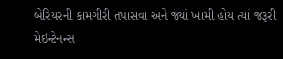બેરિયરની કામગીરી તપાસવા અને જ્યાં ખામી હોય ત્યાં જરૂરી મેઇન્ટેનન્સ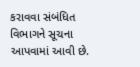કરાવવા સંબંધિત વિભાગને સૂચના આપવામાં આવી છે.